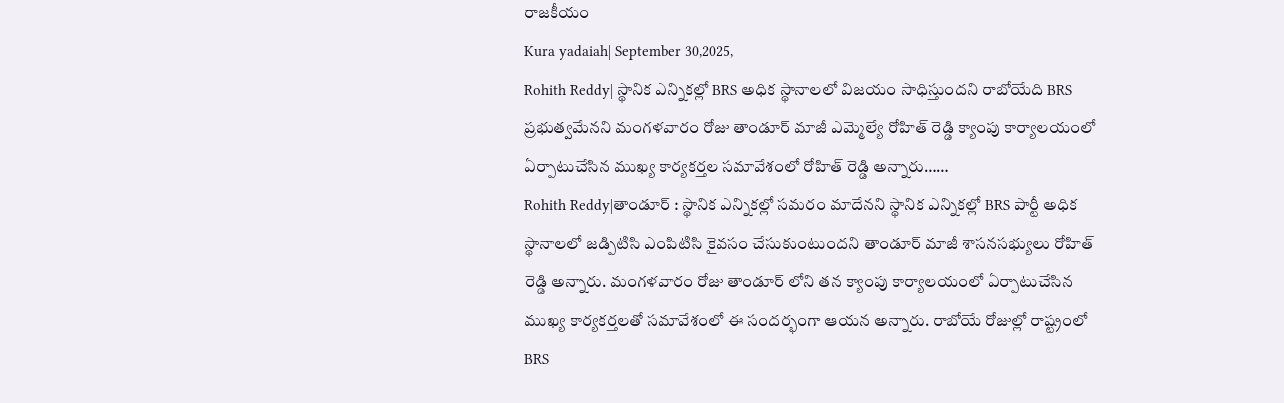రాజకీయం
Kura yadaiah| September 30,2025,
Rohith Reddy| స్థానిక ఎన్నికల్లో BRS అధిక స్థానాలలో విజయం సాధిస్తుందని రాబోయేది BRS ప్రభుత్వమేనని మంగళవారం రోజు తాండూర్ మాజీ ఎమ్మెల్యే రోహిత్ రెడ్డి క్యాంపు కార్యాలయంలో ఏర్పాటుచేసిన ముఖ్య కార్యకర్తల సమావేశంలో రోహిత్ రెడ్డి అన్నారు……
Rohith Reddy|తాండూర్ : స్థానిక ఎన్నికల్లో సమరం మాదేనని స్థానిక ఎన్నికల్లో BRS పార్టీ అధిక స్థానాలలో జడ్పిటిసి ఎంపిటిసి కైవసం చేసుకుంటుందని తాండూర్ మాజీ శాసనసభ్యులు రోహిత్ రెడ్డి అన్నారు. మంగళవారం రోజు తాండూర్ లోని తన క్యాంపు కార్యాలయంలో ఏర్పాటుచేసిన ముఖ్య కార్యకర్తలతో సమావేశంలో ఈ సందర్భంగా ఆయన అన్నారు. రాబోయే రోజుల్లో రాష్ట్రంలో BRS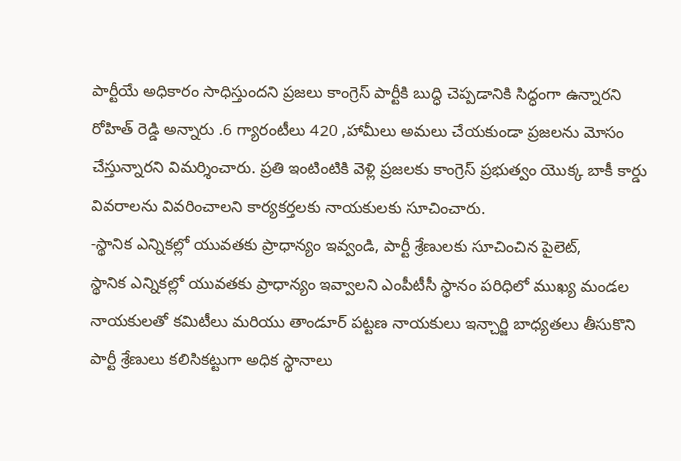పార్టీయే అధికారం సాధిస్తుందని ప్రజలు కాంగ్రెస్ పార్టీకి బుద్ధి చెప్పడానికి సిద్ధంగా ఉన్నారని రోహిత్ రెడ్డి అన్నారు .6 గ్యారంటీలు 420 ,హామీలు అమలు చేయకుండా ప్రజలను మోసం చేస్తున్నారని విమర్శించారు. ప్రతి ఇంటింటికి వెళ్లి ప్రజలకు కాంగ్రెస్ ప్రభుత్వం యొక్క బాకీ కార్డు వివరాలను వివరించాలని కార్యకర్తలకు నాయకులకు సూచించారు.
-స్థానిక ఎన్నికల్లో యువతకు ప్రాధాన్యం ఇవ్వండి, పార్టీ శ్రేణులకు సూచించిన పైలెట్,
స్థానిక ఎన్నికల్లో యువతకు ప్రాధాన్యం ఇవ్వాలని ఎంపీటీసీ స్థానం పరిధిలో ముఖ్య మండల నాయకులతో కమిటీలు మరియు తాండూర్ పట్టణ నాయకులు ఇన్చార్జి బాధ్యతలు తీసుకొని పార్టీ శ్రేణులు కలిసికట్టుగా అధిక స్థానాలు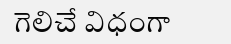గెలిచే విధంగా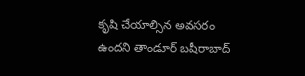కృషి చేయాల్సిన అవసరం ఉందని తాండూర్ బషీరాబాద్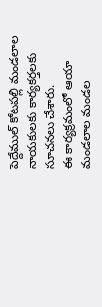పెద్దేముల్ కోటపల్లి మండలాల నాయకులకు కార్యకర్తలకు సూచనలు చేశారు.
ఈ కార్యక్రమంలో ఆయా మండలాల మండల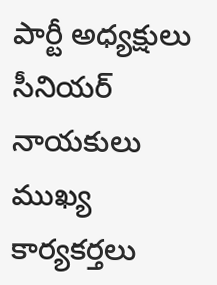పార్టీ అధ్యక్షులు సీనియర్ నాయకులు ముఖ్య కార్యకర్తలు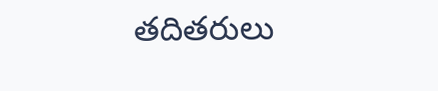తదితరులు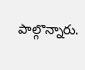పాల్గొన్నారు.